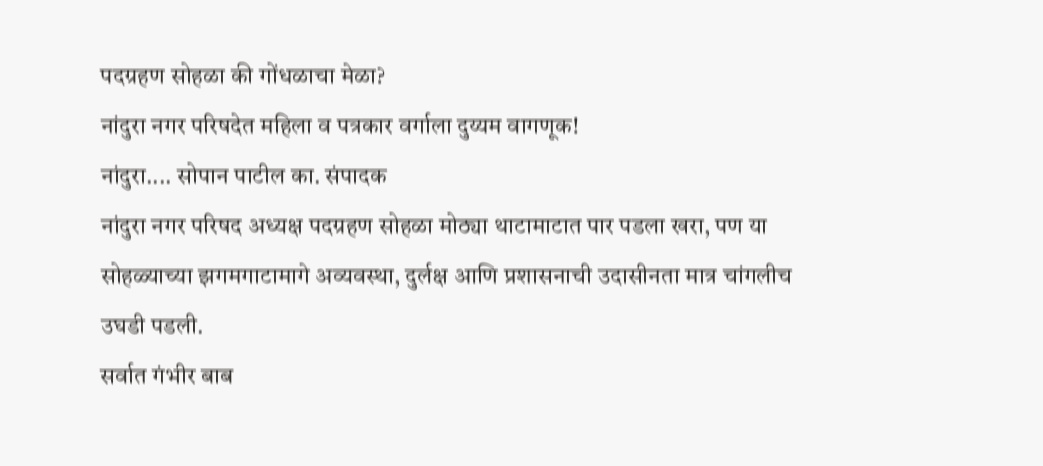पदग्रहण सोहळा की गोंधळाचा मेळा?
नांदुरा नगर परिषदेत महिला व पत्रकार वर्गाला दुय्यम वागणूक!
नांदुरा.... सोपान पाटील का. संपादक
नांदुरा नगर परिषद अध्यक्ष पदग्रहण सोहळा मोठ्या थाटामाटात पार पडला खरा, पण या सोहळ्याच्या झगमगाटामागे अव्यवस्था, दुर्लक्ष आणि प्रशासनाची उदासीनता मात्र चांगलीच उघडी पडली.
सर्वात गंभीर बाब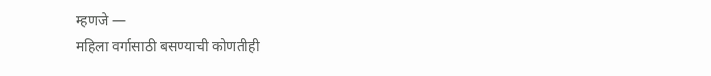म्हणजे —
महिला वर्गासाठी बसण्याची कोणतीही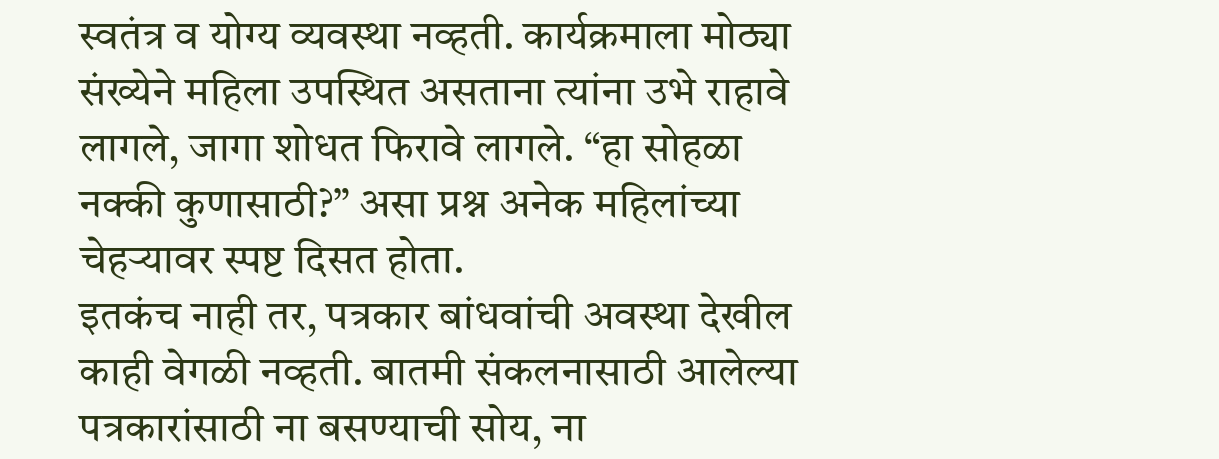स्वतंत्र व योग्य व्यवस्था नव्हती. कार्यक्रमाला मोठ्या संख्येने महिला उपस्थित असताना त्यांना उभे राहावे लागले, जागा शोधत फिरावे लागले. “हा सोहळा नक्की कुणासाठी?” असा प्रश्न अनेक महिलांच्या चेहऱ्यावर स्पष्ट दिसत होता.
इतकंच नाही तर, पत्रकार बांधवांची अवस्था देखील काही वेगळी नव्हती. बातमी संकलनासाठी आलेल्या पत्रकारांसाठी ना बसण्याची सोय, ना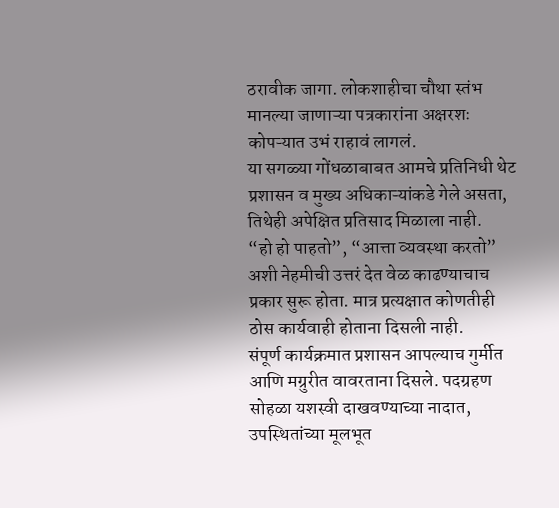ठरावीक जागा. लोकशाहीचा चौथा स्तंभ मानल्या जाणाऱ्या पत्रकारांना अक्षरशः कोपऱ्यात उभं राहावं लागलं.
या सगळ्या गोंधळाबाबत आमचे प्रतिनिधी थेट प्रशासन व मुख्य अधिकाऱ्यांकडे गेले असता, तिथेही अपेक्षित प्रतिसाद मिळाला नाही.
“हो हो पाहतो”, “आत्ता व्यवस्था करतो” अशी नेहमीची उत्तरं देत वेळ काढण्याचाच प्रकार सुरू होता. मात्र प्रत्यक्षात कोणतीही ठोस कार्यवाही होताना दिसली नाही.
संपूर्ण कार्यक्रमात प्रशासन आपल्याच गुर्मीत आणि मग्रुरीत वावरताना दिसले. पदग्रहण सोहळा यशस्वी दाखवण्याच्या नादात, उपस्थितांच्या मूलभूत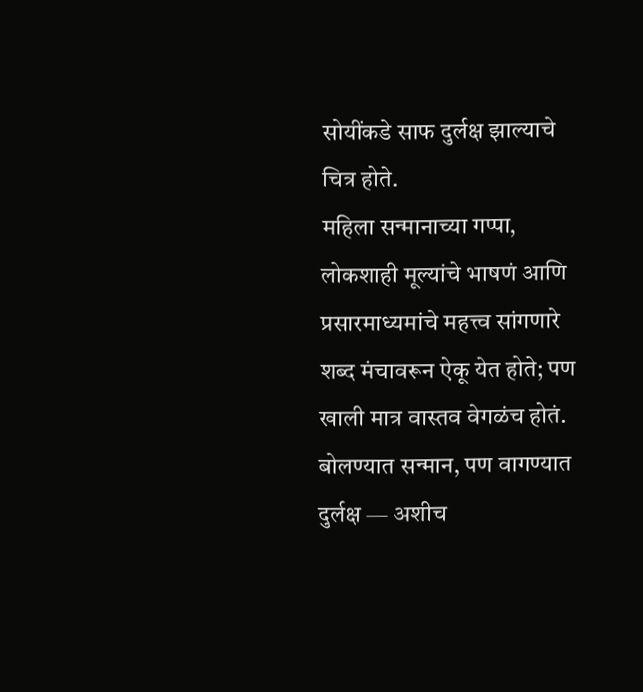सोयींकडे साफ दुर्लक्ष झाल्याचे चित्र होते.
महिला सन्मानाच्या गप्पा, लोकशाही मूल्यांचे भाषणं आणि प्रसारमाध्यमांचे महत्त्व सांगणारे शब्द मंचावरून ऐकू येत होते; पण खाली मात्र वास्तव वेगळंच होतं.
बोलण्यात सन्मान, पण वागण्यात दुर्लक्ष — अशीच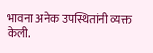भावना अनेक उपस्थितांनी व्यक्त केली.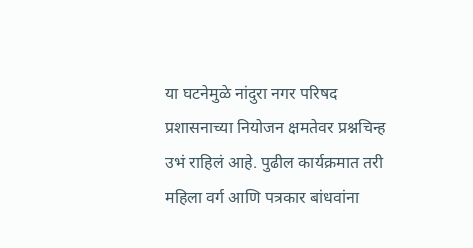या घटनेमुळे नांदुरा नगर परिषद प्रशासनाच्या नियोजन क्षमतेवर प्रश्नचिन्ह उभं राहिलं आहे. पुढील कार्यक्रमात तरी महिला वर्ग आणि पत्रकार बांधवांना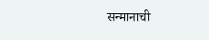सन्मानाची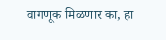वागणूक मिळणार का, हा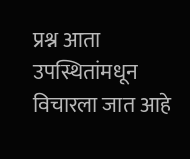प्रश्न आता उपस्थितांमधून विचारला जात आहे